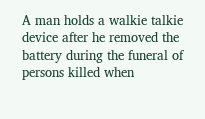A man holds a walkie talkie device after he removed the battery during the funeral of persons killed when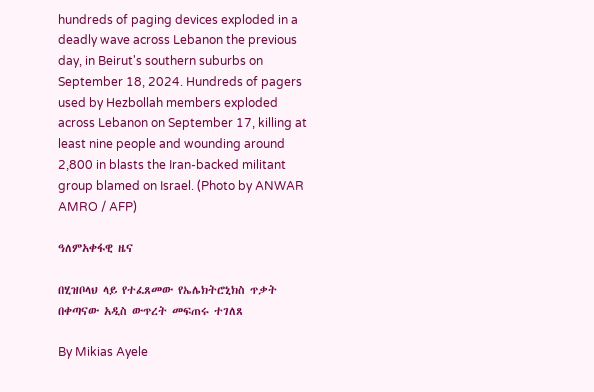hundreds of paging devices exploded in a deadly wave across Lebanon the previous day, in Beirut's southern suburbs on September 18, 2024. Hundreds of pagers used by Hezbollah members exploded across Lebanon on September 17, killing at least nine people and wounding around 2,800 in blasts the Iran-backed militant group blamed on Israel. (Photo by ANWAR AMRO / AFP)

ዓለምአቀፋዊ ዜና

በሂዝቦላህ ላይ የተፈጸመው የኤሌክትሮኒክስ ጥቃት በቀጣናው አዲስ ውጥረት መፍጠሩ ተገለጸ

By Mikias Ayele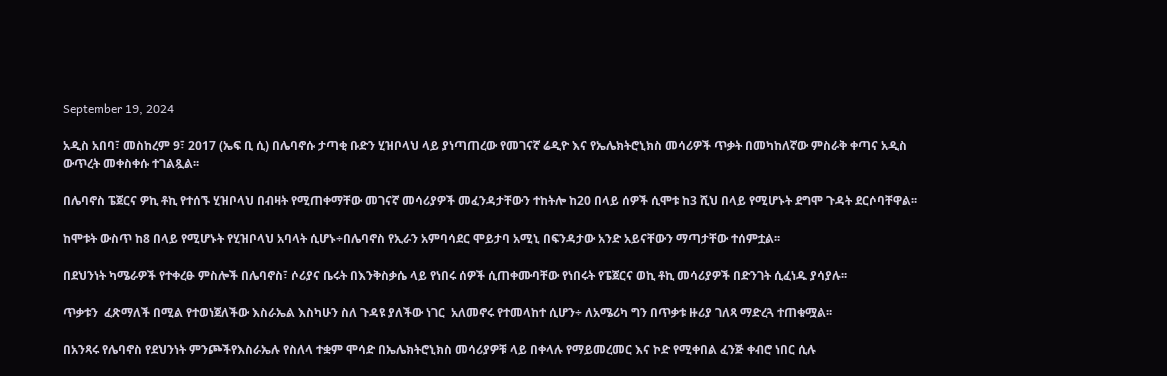September 19, 2024

አዲስ አበባ፣ መስከረም 9፣ 2017 (ኤፍ ቢ ሲ) በሌባኖሱ ታጣቂ ቡድን ሂዝቦላህ ላይ ያነጣጠረው የመገናኛ ሬዲዮ እና የኤሌክትሮኒክስ መሳሪዎች ጥቃት በመካከለኛው ምስራቅ ቀጣና አዲስ ውጥረት መቀስቀሱ ተገልጿል፡፡

በሌባኖስ ፔጀርና ዎኪ ቶኪ የተሰኙ ሂዝቦላህ በብዛት የሚጠቀማቸው መገናኛ መሳሪያዎች መፈንዳታቸውን ተከትሎ ከ20 በላይ ሰዎች ሲሞቱ ከ3 ሺህ በላይ የሚሆኑት ደግሞ ጉዳት ደርሶባቸዋል፡፡

ከሞቱት ውስጥ ከ8 በላይ የሚሆኑት የሂዝቦላህ አባላት ሲሆኑ÷በሌባኖስ የኢራን አምባሳደር ሞይታባ አሚኒ በፍንዳታው አንድ አይናቸውን ማጣታቸው ተሰምቷል፡፡

በደህንነት ካሜራዎች የተቀረፁ ምስሎች በሌባኖስ፣ ሶሪያና ቤሩት በእንቅስቃሴ ላይ የነበሩ ሰዎች ሲጠቀሙባቸው የነበሩት የፔጀርና ወኪ ቶኪ መሳሪያዎች በድንገት ሲፈነዱ ያሳያሉ፡፡

ጥቃቱን  ፈጽማለች በሚል የተወነጀለችው እስራኤል እስካሁን ስለ ጉዳዩ ያለችው ነገር  አለመኖሩ የተመላከተ ሲሆን÷ ለአሜሪካ ግን በጥቃቱ ዙሪያ ገለጻ ማድረጓ ተጠቁሟል፡፡

በአንጻሩ የሌባኖስ የደህንነት ምንጮችየእስራኤሉ የስለላ ተቋም ሞሳድ በኤሌክትሮኒክስ መሳሪያዎቹ ላይ በቀላሉ የማይመረመር እና ኮድ የሚቀበል ፈንጅ ቀብሮ ነበር ሲሉ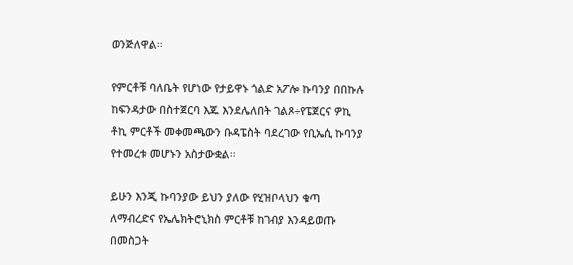ወንጅለዋል፡፡

የምርቶቹ ባለቤት የሆነው የታይዋኑ ጎልድ አፖሎ ኩባንያ በበኩሉ ከፍንዳታው በስተጀርባ እጁ እንደሌለበት ገልጾ÷የፔጀርና ዎኪ ቶኪ ምርቶች መቀመጫውን ቡዳፔስት ባደረገው የቢኤሲ ኩባንያ የተመረቱ መሆኑን አስታውቋል፡፡

ይሁን እንጂ ኩባንያው ይህን ያለው የሂዝቦላህን ቁጣ ለማብረድና የኤሌክትሮኒክስ ምርቶቹ ከገብያ እንዳይወጡ በመስጋት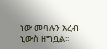ነው መባሉን አረብ ኒውስ ዘግቧል፡፡